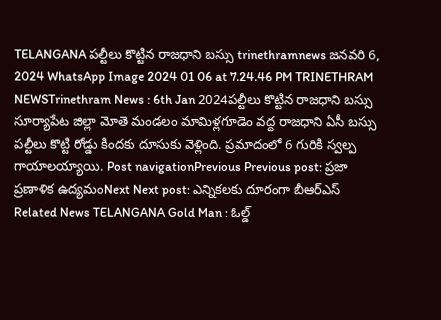TELANGANA పల్టీలు కొట్టిన రాజధాని బస్సు trinethramnews జనవరి 6, 2024 WhatsApp Image 2024 01 06 at 7.24.46 PM TRINETHRAM NEWSTrinethram News : 6th Jan 2024పల్టీలు కొట్టిన రాజధాని బస్సు సూర్యాపేట జిల్లా మోతె మండలం మామిళ్లగూడెం వద్ద రాజధాని ఏసీ బస్సు పల్టీలు కొట్టి రోడ్డు కిందకు దూసుకు వెళ్లింది. ప్రమాదంలో 6 గురికి స్వల్ప గాయాలయ్యాయి. Post navigationPrevious Previous post: ప్రజా ప్రణాళిక ఉద్యమంNext Next post: ఎన్నికలకు దూరంగా బీఆర్ఎస్ Related News TELANGANA Gold Man : ఓల్డ్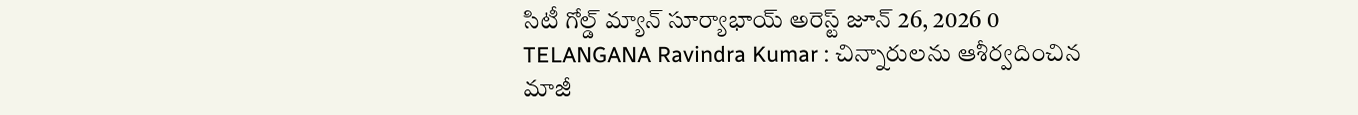సిటీ గోల్డ్ మ్యాన్ సూర్యాభాయ్ అరెస్ట్ జూన్ 26, 2026 0 TELANGANA Ravindra Kumar : చిన్నారులను ఆశీర్వదించిన మాజీ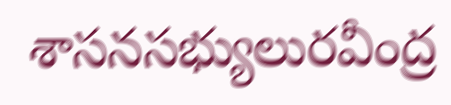శాసనసభ్యులురవీంద్ర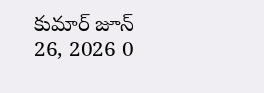కుమార్ జూన్ 26, 2026 0